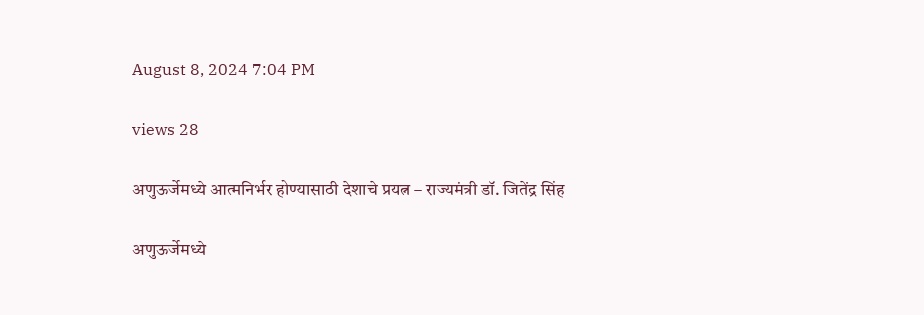August 8, 2024 7:04 PM

views 28

अणुऊर्जेमध्ये आत्मनिर्भर होण्यासाठी देशाचे प्रयत्न – राज्यमंत्री डॉ. जितेंद्र सिंह

अणुऊर्जेमध्ये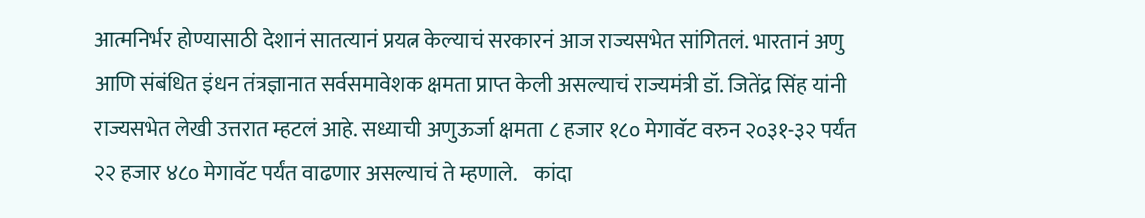आत्मनिर्भर होण्यासाठी देशानं सातत्यानं प्रयत्न केल्याचं सरकारनं आज राज्यसभेत सांगितलं. भारतानं अणु आणि संबंधित इंधन तंत्रज्ञानात सर्वसमावेशक क्षमता प्राप्त केली असल्याचं राज्यमंत्री डॉ. जितेंद्र सिंह यांनी राज्यसभेत लेखी उत्तरात म्हटलं आहे. सध्याची अणुऊर्जा क्षमता ८ हजार १८० मेगावॅट वरुन २०३१-३२ पर्यंत २२ हजार ४८० मेगावॅट पर्यंत वाढणार असल्याचं ते म्हणाले.    कांदा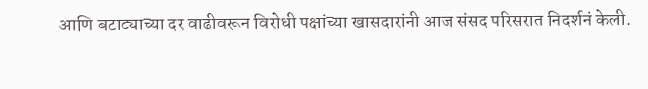आणि बटाट्याच्या दर वाढीवरून विरोधी पक्षांच्या खासदारांनी आज संसद परिसरात निदर्शनं केली.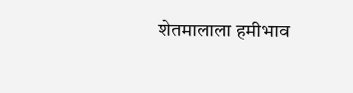शेतमालाला हमीभाव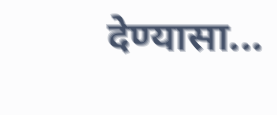देण्यासा...